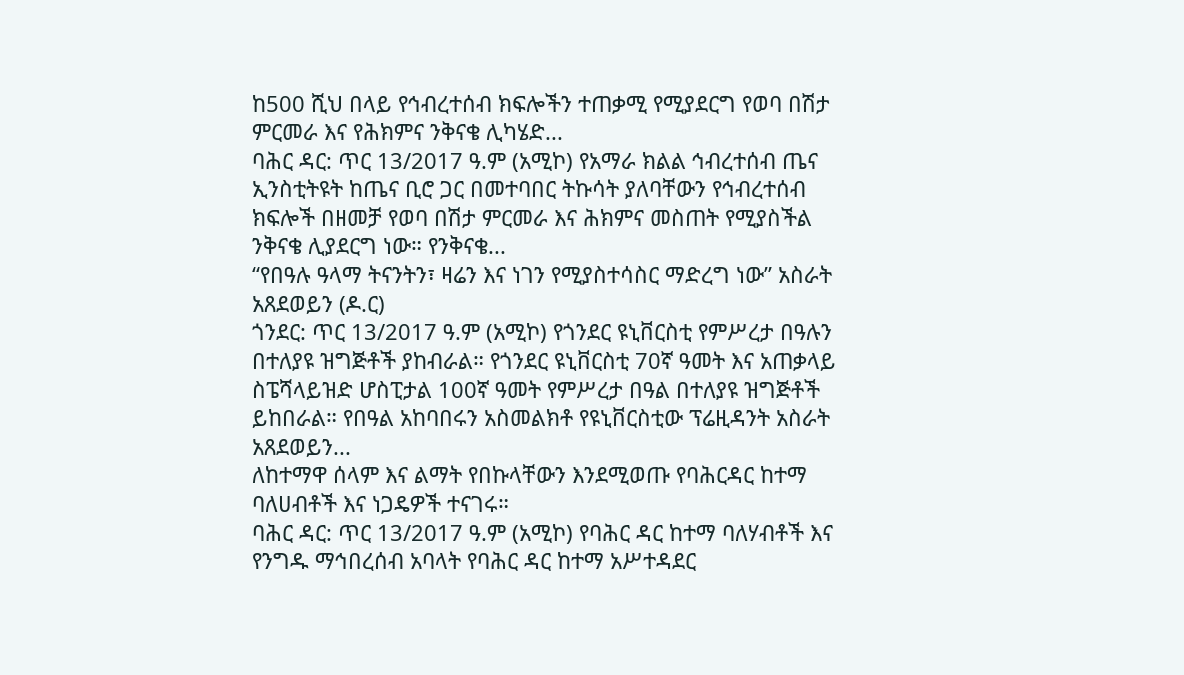ከ500 ሺህ በላይ የኅብረተሰብ ክፍሎችን ተጠቃሚ የሚያደርግ የወባ በሽታ ምርመራ እና የሕክምና ንቅናቄ ሊካሄድ...
ባሕር ዳር: ጥር 13/2017 ዓ.ም (አሚኮ) የአማራ ክልል ኅብረተሰብ ጤና ኢንስቲትዩት ከጤና ቢሮ ጋር በመተባበር ትኩሳት ያለባቸውን የኅብረተሰብ ክፍሎች በዘመቻ የወባ በሽታ ምርመራ እና ሕክምና መስጠት የሚያስችል ንቅናቄ ሊያደርግ ነው። የንቅናቄ...
“የበዓሉ ዓላማ ትናንትን፣ ዛሬን እና ነገን የሚያስተሳስር ማድረግ ነው” አስራት አጸደወይን (ዶ.ር)
ጎንደር: ጥር 13/2017 ዓ.ም (አሚኮ) የጎንደር ዩኒቨርስቲ የምሥረታ በዓሉን በተለያዩ ዝግጅቶች ያከብራል። የጎንደር ዩኒቨርስቲ 70ኛ ዓመት እና አጠቃላይ ስፔሻላይዝድ ሆስፒታል 100ኛ ዓመት የምሥረታ በዓል በተለያዩ ዝግጅቶች ይከበራል። የበዓል አከባበሩን አስመልክቶ የዩኒቨርስቲው ፕሬዚዳንት አስራት አጸደወይን...
ለከተማዋ ሰላም እና ልማት የበኩላቸውን እንደሚወጡ የባሕርዳር ከተማ ባለሀብቶች እና ነጋዴዎች ተናገሩ።
ባሕር ዳር: ጥር 13/2017 ዓ.ም (አሚኮ) የባሕር ዳር ከተማ ባለሃብቶች እና የንግዱ ማኅበረሰብ አባላት የባሕር ዳር ከተማ አሥተዳደር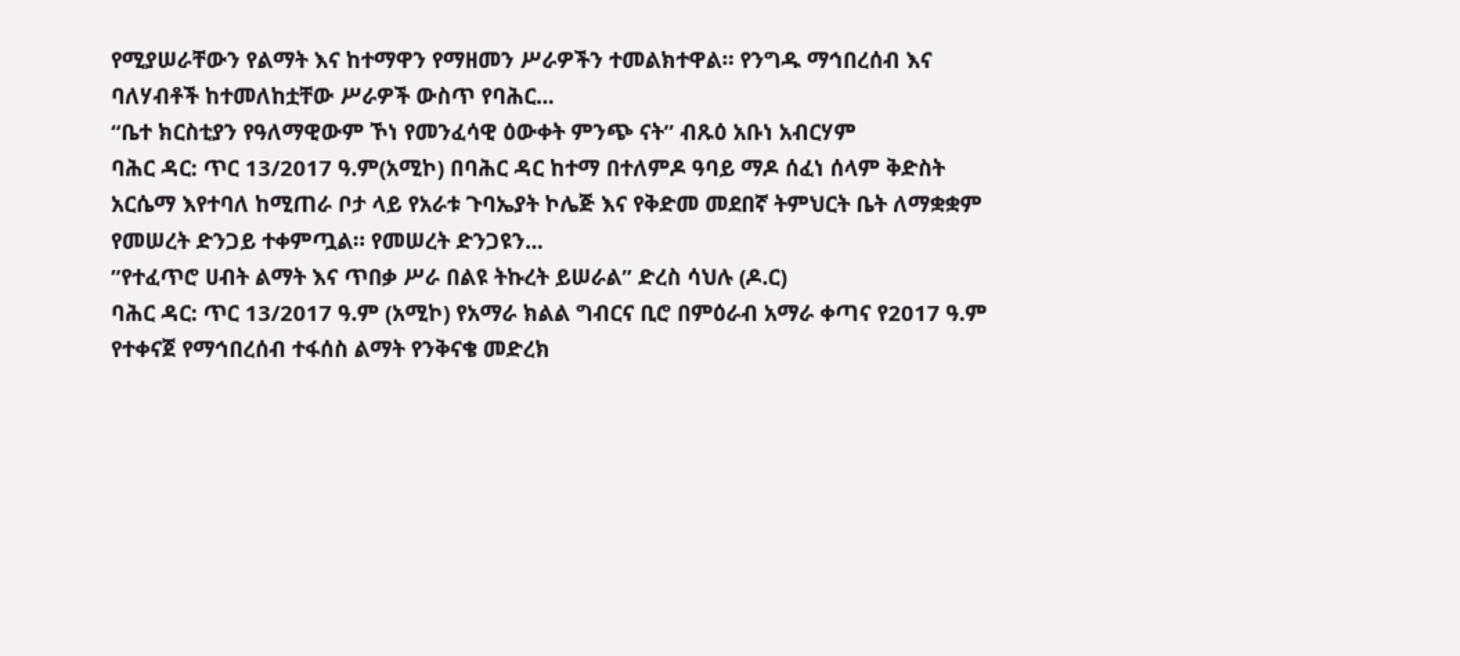የሚያሠራቸውን የልማት እና ከተማዋን የማዘመን ሥራዎችን ተመልክተዋል። የንግዱ ማኅበረሰብ እና ባለሃብቶች ከተመለከቷቸው ሥራዎች ውስጥ የባሕር...
“ቤተ ክርስቲያን የዓለማዊውም ኾነ የመንፈሳዊ ዕውቀት ምንጭ ናት” ብጹዕ አቡነ አብርሃም
ባሕር ዳር: ጥር 13/2017 ዓ.ም(አሚኮ) በባሕር ዳር ከተማ በተለምዶ ዓባይ ማዶ ሰፈነ ሰላም ቅድስት አርሴማ እየተባለ ከሚጠራ ቦታ ላይ የአራቱ ጉባኤያት ኮሌጅ እና የቅድመ መደበኛ ትምህርት ቤት ለማቋቋም የመሠረት ድንጋይ ተቀምጧል። የመሠረት ድንጋዩን...
”የተፈጥሮ ሀብት ልማት እና ጥበቃ ሥራ በልዩ ትኩረት ይሠራል” ድረስ ሳህሉ (ዶ.ር)
ባሕር ዳር: ጥር 13/2017 ዓ.ም (አሚኮ) የአማራ ክልል ግብርና ቢሮ በምዕራብ አማራ ቀጣና የ2017 ዓ.ም የተቀናጀ የማኅበረሰብ ተፋሰስ ልማት የንቅናቄ መድረክ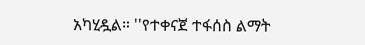አካሂዷል። ''የተቀናጀ ተፋሰስ ልማት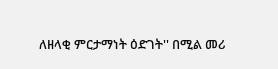ለዘላቂ ምርታማነት ዕድገት'' በሚል መሪ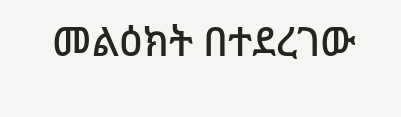መልዕክት በተደረገው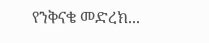የንቅናቄ መድረክ...